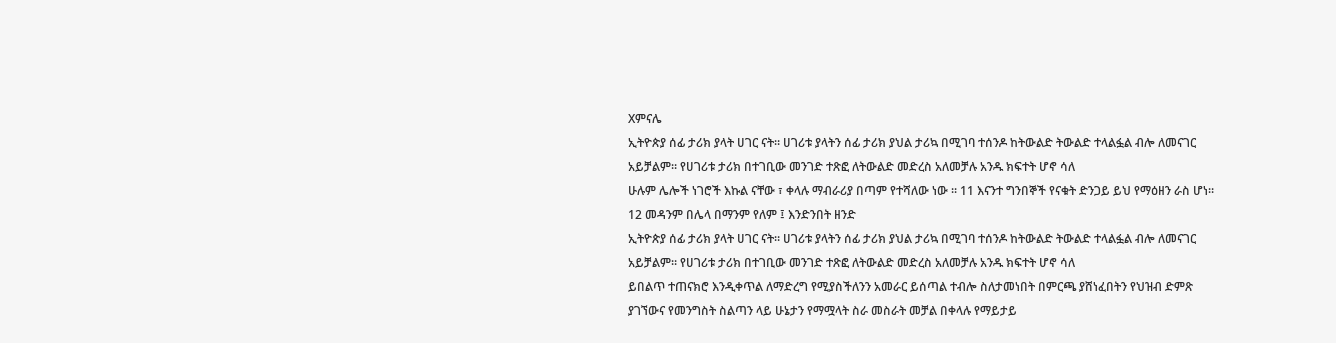Xምናሌ
ኢትዮጵያ ሰፊ ታሪክ ያላት ሀገር ናት። ሀገሪቱ ያላትን ሰፊ ታሪክ ያህል ታሪኳ በሚገባ ተሰንዶ ከትውልድ ትውልድ ተላልፏል ብሎ ለመናገር አይቻልም። የሀገሪቱ ታሪክ በተገቢው መንገድ ተጽፎ ለትውልድ መድረስ አለመቻሉ አንዱ ክፍተት ሆኖ ሳለ
ሁሉም ሌሎች ነገሮች እኩል ናቸው ፣ ቀላሉ ማብራሪያ በጣም የተሻለው ነው ፡፡ 11 እናንተ ግንበኞች የናቁት ድንጋይ ይህ የማዕዘን ራስ ሆነ። 12 መዳንም በሌላ በማንም የለም ፤ እንድንበት ዘንድ
ኢትዮጵያ ሰፊ ታሪክ ያላት ሀገር ናት። ሀገሪቱ ያላትን ሰፊ ታሪክ ያህል ታሪኳ በሚገባ ተሰንዶ ከትውልድ ትውልድ ተላልፏል ብሎ ለመናገር አይቻልም። የሀገሪቱ ታሪክ በተገቢው መንገድ ተጽፎ ለትውልድ መድረስ አለመቻሉ አንዱ ክፍተት ሆኖ ሳለ
ይበልጥ ተጠናክሮ እንዲቀጥል ለማድረግ የሚያስችለንን አመራር ይሰጣል ተብሎ ስለታመነበት በምርጫ ያሸነፈበትን የህዝብ ድምጽ ያገኘውና የመንግስት ስልጣን ላይ ሁኔታን የማሟላት ስራ መስራት መቻል በቀላሉ የማይታይ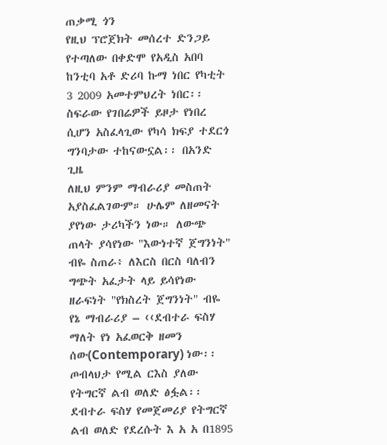ጠቃሚ ጎን
የዚህ ፕሮጀክት መሰረተ ድንጋይ የተጣለው በቀድሞ የአዲስ አበባ ከንቲባ አቶ ድሪባ ኩማ ነበር የካቲት 3 2009 አመተምህረት ነበር፡፡ ስፍራው የገበሬዎች ይዞታ የነበረ ሲሆን አስፈላጊው የካሳ ክፍያ ተደርጎ ግንባታው ተከናውኗል፡፡ በአንድ ጊዜ
ለዚህ ምንም ማብራሪያ መስጠት አያስፈልገውም። ሁሌም ለዘመናት ያየነው ታሪካችን ነው። ለውጭ ጠላት ያሳየነው "እውነተኛ ጀግንነት" ብዬ ስጠራ፥ ለእርስ በርስ ባለብን ግጭት አፈታት ላይ ይሳየነው ዘራፍነት "የክስረት ጀግንነት" ብዬ
የኔ ማብራሪያ – ‹‹ደብተራ ፍስሃ ማለት የነ አፈወርቅ ዘመን ሰው(Contemporary) ነው፡፡ ጦብላህታ የሚል ርእስ ያለው የትግርኛ ልብ ወለድ ፅፏል፡፡ ደብተራ ፍስሃ የመጀመሪያ የትግርኛ ልብ ወለድ የደረሱት እ አ አ በ1895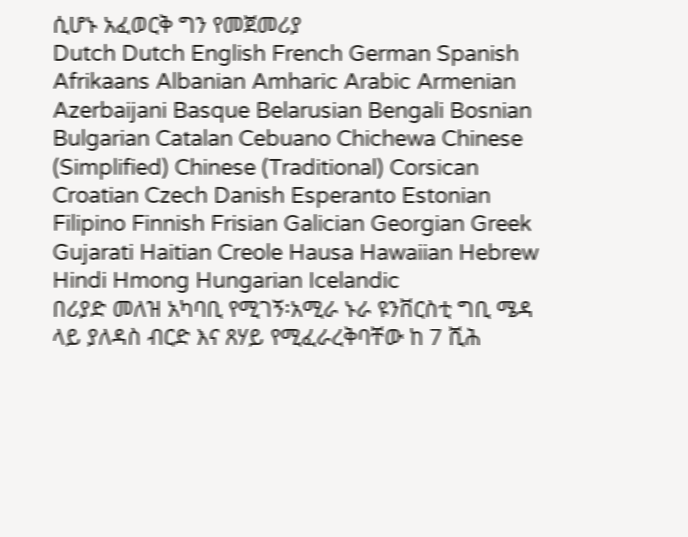ሲሆኑ አፈወርቅ ግን የመጀመሪያ
Dutch Dutch English French German Spanish Afrikaans Albanian Amharic Arabic Armenian Azerbaijani Basque Belarusian Bengali Bosnian Bulgarian Catalan Cebuano Chichewa Chinese (Simplified) Chinese (Traditional) Corsican Croatian Czech Danish Esperanto Estonian Filipino Finnish Frisian Galician Georgian Greek Gujarati Haitian Creole Hausa Hawaiian Hebrew Hindi Hmong Hungarian Icelandic
በሪያድ መለዝ አካባቢ የሚገኝ፡አሚራ ኑራ ዩንቨርስቲ ግቢ ሜዳ ላይ ያለዳስ ብርድ እና ጸሃይ የሚፈራረቅባቸው ከ 7 ሺሕ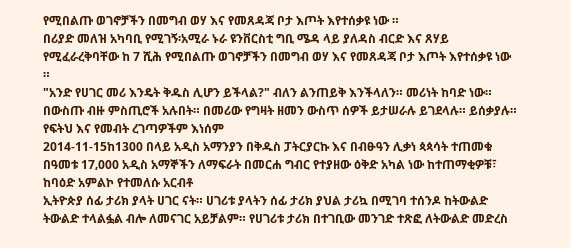የሚበልጡ ወገኖቻችን በመግብ ወሃ እና የመጸዳጃ ቦታ እጦት እየተሰቃዩ ነው ።
በሪያድ መለዝ አካባቢ የሚገኝ፡አሚራ ኑራ ዩንቨርስቲ ግቢ ሜዳ ላይ ያለዳስ ብርድ እና ጸሃይ የሚፈራረቅባቸው ከ 7 ሺሕ የሚበልጡ ወገኖቻችን በመግብ ወሃ እና የመጸዳጃ ቦታ እጦት እየተሰቃዩ ነው ።
"አንድ የሀገር መሪ እንዴት ቅዱስ ሊሆን ይችላል?" ብለን ልንጠይቅ እንችላለን። መሪነት ከባድ ነው። በውስጡ ብዙ ምስጢሮች አሉበት። በመሪው የግዛት ዘመን ውስጥ ሰዎች ይታሠራሉ ይገደላሉ። ይሰቃያሉ። የፍትህ እና የመብት ረገጣዎችም እነሰም
2014-11-15ከ1300 በላይ አዲስ አማንያን በቅዱስ ፓትርያርኩ እና በብፁዓን ሊቃነ ጳጳሳት ተጠመቁ በዓመቱ 17‚000 አዲስ አማኞችን ለማፍራት በመርሐ ግብር የተያዘው ዕቅድ አካል ነው ከተጠማቂዎቹ፣ ከባዕድ አምልኮ የተመለሱ አርብቶ
ኢትዮጵያ ሰፊ ታሪክ ያላት ሀገር ናት። ሀገሪቱ ያላትን ሰፊ ታሪክ ያህል ታሪኳ በሚገባ ተሰንዶ ከትውልድ ትውልድ ተላልፏል ብሎ ለመናገር አይቻልም። የሀገሪቱ ታሪክ በተገቢው መንገድ ተጽፎ ለትውልድ መድረስ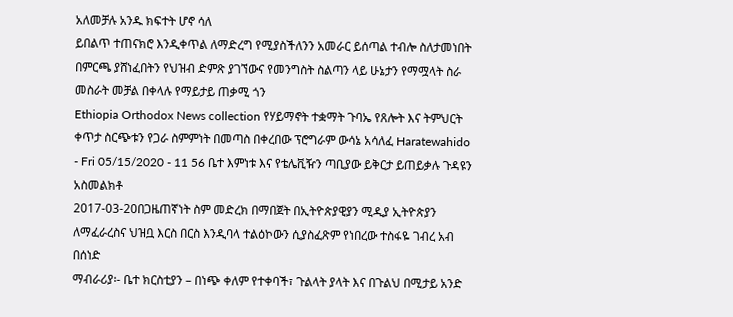አለመቻሉ አንዱ ክፍተት ሆኖ ሳለ
ይበልጥ ተጠናክሮ እንዲቀጥል ለማድረግ የሚያስችለንን አመራር ይሰጣል ተብሎ ስለታመነበት በምርጫ ያሸነፈበትን የህዝብ ድምጽ ያገኘውና የመንግስት ስልጣን ላይ ሁኔታን የማሟላት ስራ መስራት መቻል በቀላሉ የማይታይ ጠቃሚ ጎን
Ethiopia Orthodox News collection የሃይማኖት ተቋማት ጉባኤ የጸሎት እና ትምህርት ቀጥታ ስርጭቱን የጋራ ስምምነት በመጣስ በቀረበው ፕሮግራም ውሳኔ አሳለፈ Haratewahido - Fri 05/15/2020 - 11 56 ቤተ እምነቱ እና የቴሌቪዥን ጣቢያው ይቅርታ ይጠይቃሉ ጉዳዩን አስመልክቶ
2017-03-20በጋዜጠኛነት ስም መድረክ በማበጀት በኢትዮጵያዊያን ሚዲያ ኢትዮጵያን ለማፈራረስና ህዝቧ እርስ በርስ እንዲባላ ተልዕኮውን ሲያስፈጽም የነበረው ተስፋዬ ገብረ አብ በሰነድ
ማብራሪያ፡- ቤተ ክርስቲያን – በነጭ ቀለም የተቀባች፣ ጉልላት ያላት እና በጉልህ በሚታይ አንድ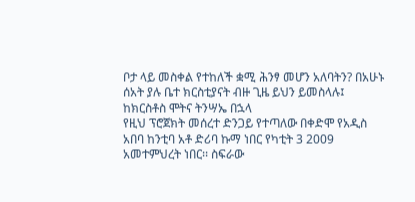ቦታ ላይ መስቀል የተከለች ቋሚ ሕንፃ መሆን አለባትን? በአሁኑ ሰአት ያሉ ቤተ ክርስቲያናት ብዙ ጊዜ ይህን ይመስላሉ፤ ከክርስቶስ ሞትና ትንሣኤ በኋላ
የዚህ ፕሮጀክት መሰረተ ድንጋይ የተጣለው በቀድሞ የአዲስ አበባ ከንቲባ አቶ ድሪባ ኩማ ነበር የካቲት 3 2009 አመተምህረት ነበር፡፡ ስፍራው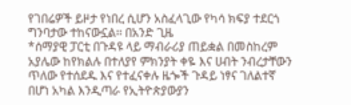የገበሬዎች ይዞታ የነበረ ሲሆን አስፈላጊው የካሳ ክፍያ ተደርጎ ግንባታው ተከናውኗል፡፡ በአንድ ጊዜ
*ሰማያዊ ፓርቲ በጉዳዩ ላይ ማብራሪያ ጠይቋል በመስከረም አያሌው ከየክልሉ በተለያየ ምክንያት ቀዬ እና ሀብት ንብረታቸውን ጥለው የተሰደዱ እና የተፈናቀሉ ዜጐች ጉዳይ ነፃና ገለልተኛ በሆነ አካል እንዲጣራ የኢትዮጵያውያን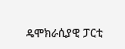ዴሞክራሲያዊ ፓርቲ